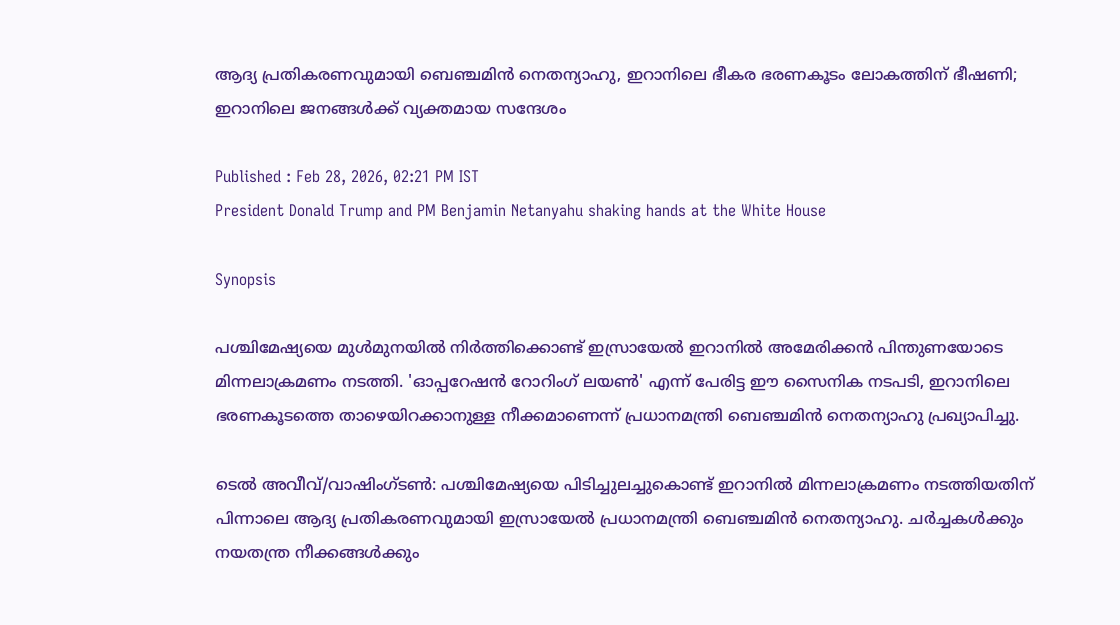ആദ്യ പ്രതികരണവുമായി ബെഞ്ചമിൻ നെതന്യാഹു, ഇറാനിലെ ഭീകര ഭരണകൂടം ലോകത്തിന് ഭീഷണി; ഇറാനിലെ ജനങ്ങൾക്ക് വ്യക്തമായ സന്ദേശം

Published : Feb 28, 2026, 02:21 PM IST
President Donald Trump and PM Benjamin Netanyahu shaking hands at the White House

Synopsis

പശ്ചിമേഷ്യയെ മുൾമുനയിൽ നിർത്തിക്കൊണ്ട് ഇസ്രായേൽ ഇറാനിൽ അമേരിക്കൻ പിന്തുണയോടെ മിന്നലാക്രമണം നടത്തി. 'ഓപ്പറേഷൻ റോറിംഗ് ലയൺ' എന്ന് പേരിട്ട ഈ സൈനിക നടപടി, ഇറാനിലെ ഭരണകൂടത്തെ താഴെയിറക്കാനുള്ള നീക്കമാണെന്ന് പ്രധാനമന്ത്രി ബെഞ്ചമിൻ നെതന്യാഹു പ്രഖ്യാപിച്ചു.

ടെൽ അവീവ്/വാഷിംഗ്ടൺ: പശ്ചിമേഷ്യയെ പിടിച്ചുലച്ചുകൊണ്ട് ഇറാനിൽ മിന്നലാക്രമണം നടത്തിയതിന് പിന്നാലെ ആദ്യ പ്രതികരണവുമായി ഇസ്രായേൽ പ്രധാനമന്ത്രി ബെഞ്ചമിൻ നെതന്യാഹു. ചർച്ചകൾക്കും നയതന്ത്ര നീക്കങ്ങൾക്കും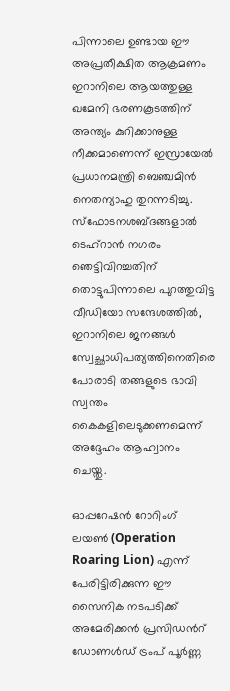പിന്നാലെ ഉണ്ടായ ഈ അപ്രതീക്ഷിത ആക്രമണം ഇറാനിലെ ആയത്തുള്ള ഖമേനി ഭരണകൂടത്തിന് അന്ത്യം കുറിക്കാനുള്ള നീക്കമാണെന്ന് ഇസ്രായേൽ പ്രധാനമന്ത്രി ബെഞ്ചമിൻ നെതന്യാഹു തുറന്നടിച്ചു. സ്ഫോടനശബ്‍ദങ്ങളാൽ ടെഹ്‌റാൻ നഗരം ഞെട്ടിവിറച്ചതിന് തൊട്ടുപിന്നാലെ പുറത്തുവിട്ട വീഡിയോ സന്ദേശത്തിൽ, ഇറാനിലെ ജനങ്ങൾ സ്വേച്ഛാധിപത്യത്തിനെതിരെ പോരാടി തങ്ങളുടെ ഭാവി സ്വന്തം കൈകളിലെടുക്കണമെന്ന് അദ്ദേഹം ആഹ്വാനം ചെയ്തു.

ഓപ്പറേഷൻ റോറിംഗ് ലയൺ (Operation Roaring Lion) എന്ന് പേരിട്ടിരിക്കുന്ന ഈ സൈനിക നടപടിക്ക് അമേരിക്കൻ പ്രസിഡന്‍റ് ഡോണൾഡ് ട്രംപ് പൂർണ്ണ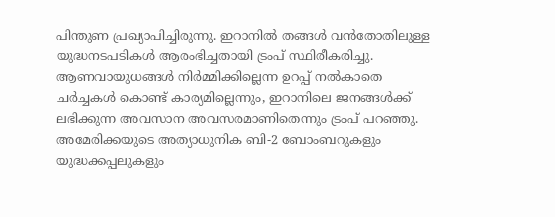പിന്തുണ പ്രഖ്യാപിച്ചിരുന്നു. ഇറാനിൽ തങ്ങൾ വൻതോതിലുള്ള യുദ്ധനടപടികൾ ആരംഭിച്ചതായി ട്രംപ് സ്ഥിരീകരിച്ചു. ആണവായുധങ്ങൾ നിർമ്മിക്കില്ലെന്ന ഉറപ്പ് നൽകാതെ ചർച്ചകൾ കൊണ്ട് കാര്യമില്ലെന്നും, ഇറാനിലെ ജനങ്ങൾക്ക് ലഭിക്കുന്ന അവസാന അവസരമാണിതെന്നും ട്രംപ് പറഞ്ഞു. അമേരിക്കയുടെ അത്യാധുനിക ബി-2 ബോംബറുകളും യുദ്ധക്കപ്പലുകളും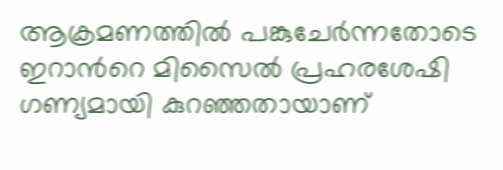ആക്രമണത്തിൽ പങ്കുചേർന്നതോടെ ഇറാന്‍റെ മിസൈൽ പ്രഹരശേഷി ഗണ്യമായി കുറഞ്ഞതായാണ്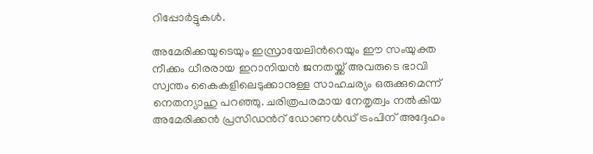റിപ്പോർട്ടുകൾ.

അമേരിക്കയുടെയും ഇസ്രായേലിന്‍റെയും ഈ സംയുക്ത നീക്കം ധീരരായ ഇറാനിയൻ ജനതയ്ക്ക് അവരുടെ ഭാവി സ്വന്തം കൈകളിലെടുക്കാനുള്ള സാഹചര്യം ഒരുക്കുമെന്ന് നെതന്യാഹു പറഞ്ഞു. ചരിത്രപരമായ നേതൃത്വം നൽകിയ അമേരിക്കൻ പ്രസിഡന്‍റ് ഡോണൾഡ് ട്രംപിന് അദ്ദേഹം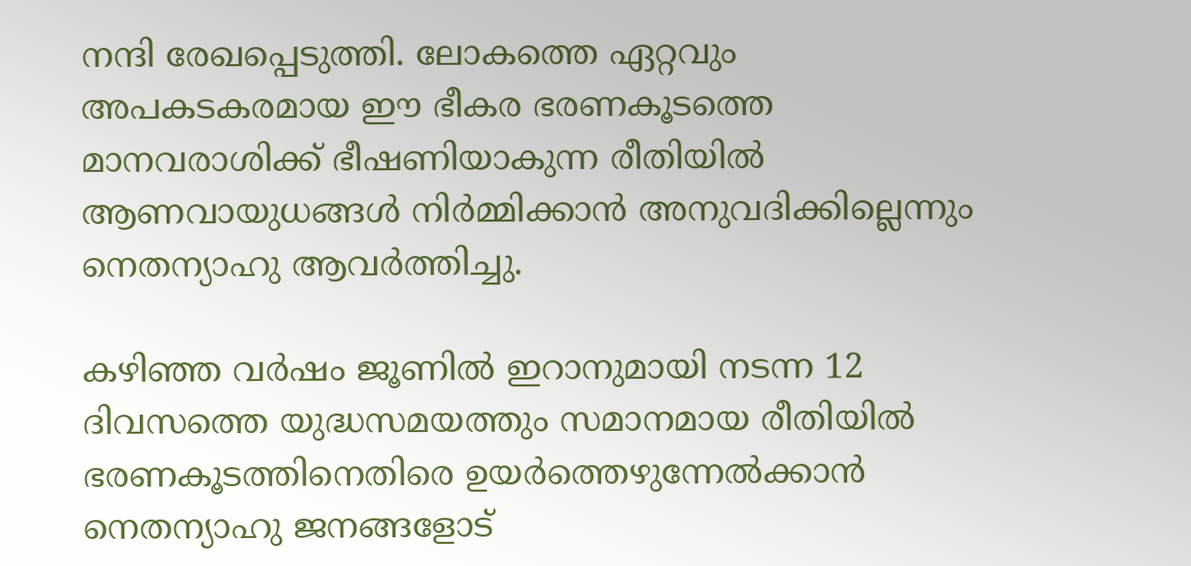നന്ദി രേഖപ്പെടുത്തി. ലോകത്തെ ഏറ്റവും അപകടകരമായ ഈ ഭീകര ഭരണകൂടത്തെ മാനവരാശിക്ക് ഭീഷണിയാകുന്ന രീതിയിൽ ആണവായുധങ്ങൾ നിർമ്മിക്കാൻ അനുവദിക്കില്ലെന്നും നെതന്യാഹു ആവർത്തിച്ചു.

കഴിഞ്ഞ വർഷം ജൂണിൽ ഇറാനുമായി നടന്ന 12 ദിവസത്തെ യുദ്ധസമയത്തും സമാനമായ രീതിയിൽ ഭരണകൂടത്തിനെതിരെ ഉയർത്തെഴുന്നേൽക്കാൻ നെതന്യാഹു ജനങ്ങളോട്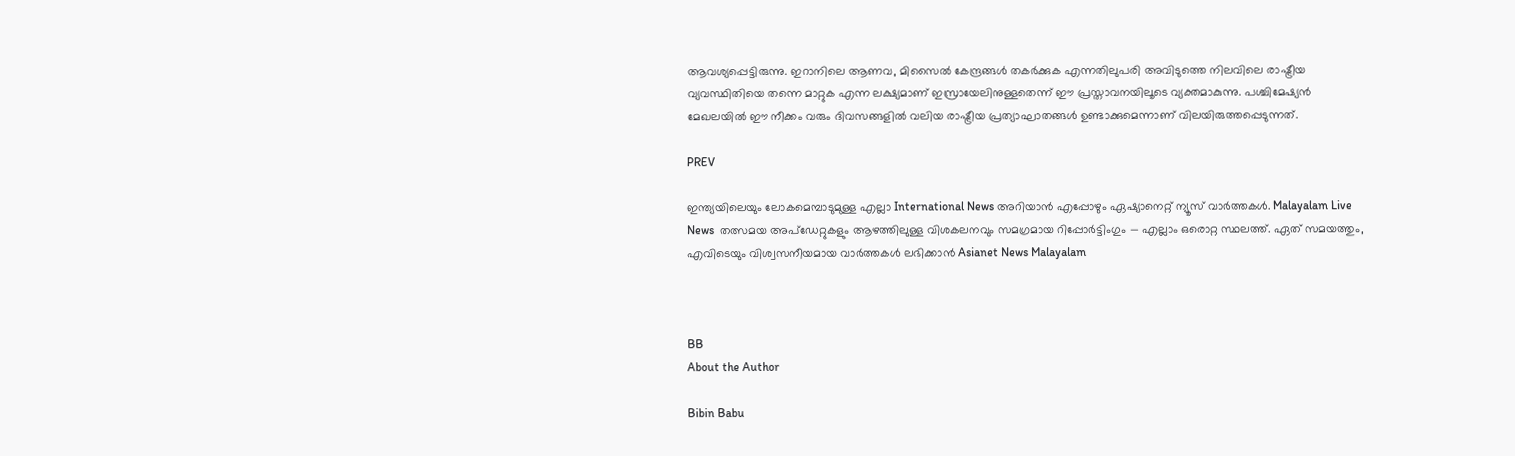ആവശ്യപ്പെട്ടിരുന്നു. ഇറാനിലെ ആണവ, മിസൈൽ കേന്ദ്രങ്ങൾ തകർക്കുക എന്നതിലുപരി അവിടുത്തെ നിലവിലെ രാഷ്ട്രീയ വ്യവസ്ഥിതിയെ തന്നെ മാറ്റുക എന്ന ലക്ഷ്യമാണ് ഇസ്രായേലിനുള്ളതെന്ന് ഈ പ്രസ്താവനയിലൂടെ വ്യക്തമാകുന്നു. പശ്ചിമേഷ്യൻ മേഖലയിൽ ഈ നീക്കം വരും ദിവസങ്ങളിൽ വലിയ രാഷ്ട്രീയ പ്രത്യാഘാതങ്ങൾ ഉണ്ടാക്കുമെന്നാണ് വിലയിരുത്തപ്പെടുന്നത്.

PREV

ഇന്ത്യയിലെയും ലോകമെമ്പാടുമുള്ള എല്ലാ International News അറിയാൻ എപ്പോഴും ഏഷ്യാനെറ്റ് ന്യൂസ് വാർത്തകൾ. Malayalam Live News  തത്സമയ അപ്‌ഡേറ്റുകളും ആഴത്തിലുള്ള വിശകലനവും സമഗ്രമായ റിപ്പോർട്ടിംഗും — എല്ലാം ഒരൊറ്റ സ്ഥലത്ത്. ഏത് സമയത്തും, എവിടെയും വിശ്വസനീയമായ വാർത്തകൾ ലഭിക്കാൻ Asianet News Malayalam



BB
About the Author

Bibin Babu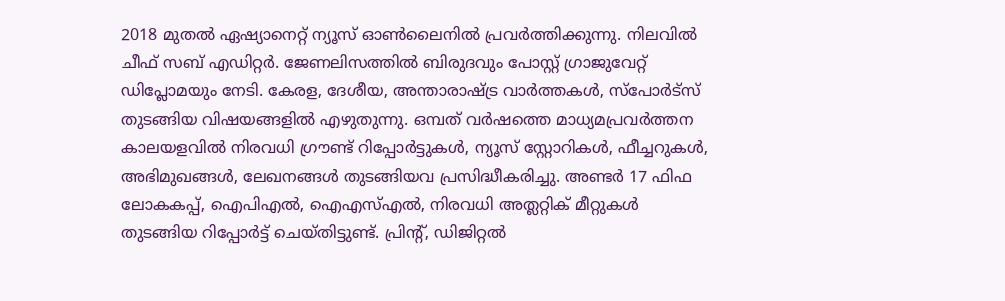2018 മുതല്‍ ഏഷ്യാനെറ്റ് ന്യൂസ് ഓണ്‍ലൈനില്‍ പ്രവര്‍ത്തിക്കുന്നു. നിലവില്‍ ചീഫ് സബ് എഡിറ്റർ. ജേണലിസത്തില്‍ ബിരുദവും പോസ്റ്റ് ഗ്രാജുവേറ്റ് ഡിപ്ലോമയും നേടി. കേരള, ദേശീയ, അന്താരാഷ്ട്ര വാര്‍ത്തകള്‍, സ്പോര്‍ട്സ് തുടങ്ങിയ വിഷയങ്ങളില്‍ എഴുതുന്നു. ഒമ്പത് വര്‍ഷത്തെ മാധ്യമപ്രവര്‍ത്തന കാലയളവില്‍ നിരവധി ഗ്രൗണ്ട് റിപ്പോര്‍ട്ടുകള്‍, ന്യൂസ് സ്റ്റോറികള്‍, ഫീച്ചറുകള്‍, അഭിമുഖങ്ങള്‍, ലേഖനങ്ങള്‍ തുടങ്ങിയവ പ്രസിദ്ധീകരിച്ചു. അണ്ടര്‍ 17 ഫിഫ ലോകകപ്പ്, ഐപിഎൽ, ഐഎസ്എൽ, നിരവധി അത്ലറ്റിക് മീറ്റുകൾ തുടങ്ങിയ റിപ്പോര്‍ട്ട് ചെയ്തിട്ടുണ്ട്. പ്രിന്‍റ്, ഡിജിറ്റല്‍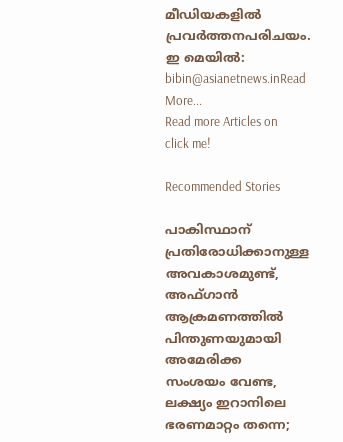മീഡിയകളില്‍ പ്രവര്‍ത്തനപരിചയം. ഇ മെയില്‍: bibin@asianetnews.inRead More...
Read more Articles on
click me!

Recommended Stories

പാകിസ്ഥാന് പ്രതിരോധിക്കാനുള്ള അവകാശമുണ്ട്, അഫ്ഗാൻ ആക്രമണത്തിൽ പിന്തുണയുമായി അമേരിക്ക
സംശയം വേണ്ട, ലക്ഷ്യം ഇറാനിലെ ഭരണമാറ്റം തന്നെ;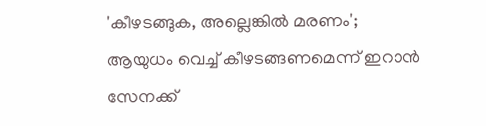'കീഴടങ്ങുക, അല്ലെങ്കിൽ മരണം'; ആയുധം വെച്ച് കീഴടങ്ങണമെന്ന് ഇറാൻ സേനക്ക്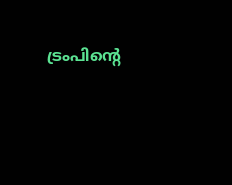ട്രംപിന്‍റെ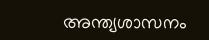അന്ത്യശാസനം